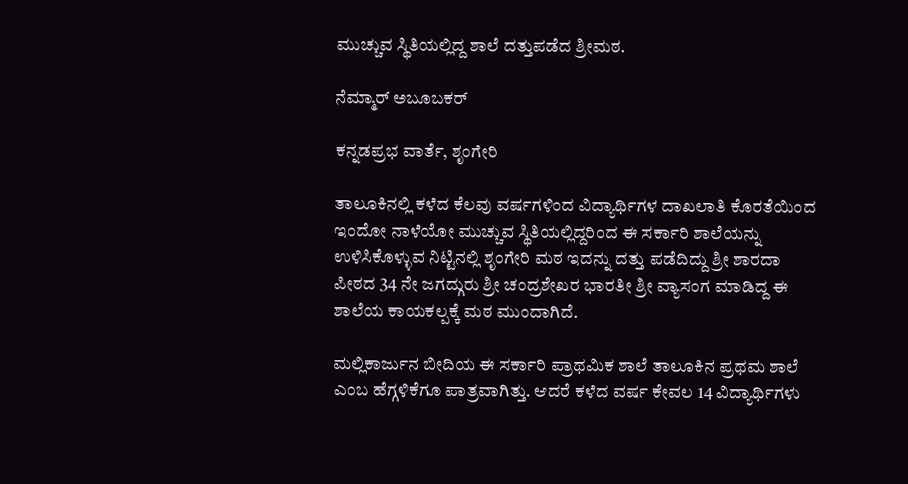ಮುಚ್ಚುವ ಸ್ಥಿತಿಯಲ್ಲಿದ್ದ ಶಾಲೆ ದತ್ತುಪಡೆದ ಶ್ರೀಮಠ.

ನೆಮ್ಮಾರ್ ಅಬೂಬಕರ್

ಕನ್ನಡಪ್ರಭ ವಾರ್ತೆ, ಶೃಂಗೇರಿ

ತಾಲೂಕಿನಲ್ಲಿ ಕಳೆದ ಕೆಲವು ವರ್ಷಗಳಿಂದ ವಿದ್ಯಾರ್ಥಿಗಳ ದಾಖಲಾತಿ ಕೊರತೆಯಿಂದ ಇಂದೋ ನಾಳೆಯೋ ಮುಚ್ಚುವ ಸ್ಥಿತಿಯಲ್ಲಿದ್ದರಿಂದ ಈ ಸರ್ಕಾರಿ ಶಾಲೆಯನ್ನು ಉಳಿಸಿಕೊಳ್ಳುವ ನಿಟ್ಟಿನಲ್ಲಿ ಶೃಂಗೇರಿ ಮಠ ಇದನ್ನು ದತ್ತು ಪಡೆದಿದ್ದು ಶ್ರೀ ಶಾರದಾ ಪೀಠದ 34 ನೇ ಜಗದ್ಗುರು ಶ್ರೀ ಚಂದ್ರಶೇಖರ ಭಾರತೀ ಶ್ರೀ ವ್ಯಾಸಂಗ ಮಾಡಿದ್ದ ಈ ಶಾಲೆಯ ಕಾಯಕಲ್ಪಕ್ಕೆ ಮಠ ಮುಂದಾಗಿದೆ.

ಮಲ್ಲಿಕಾರ್ಜುನ ಬೀದಿಯ ಈ ಸರ್ಕಾರಿ ಪ್ರಾಥಮಿಕ ಶಾಲೆ ತಾಲೂಕಿನ ಪ್ರಥಮ ಶಾಲೆ ಎಂಬ ಹೆಗ್ಗಳಿಕೆಗೂ ಪಾತ್ರವಾಗಿತ್ತು. ಆದರೆ ಕಳೆದ ವರ್ಷ ಕೇವಲ 14 ವಿದ್ಯಾರ್ಥಿಗಳು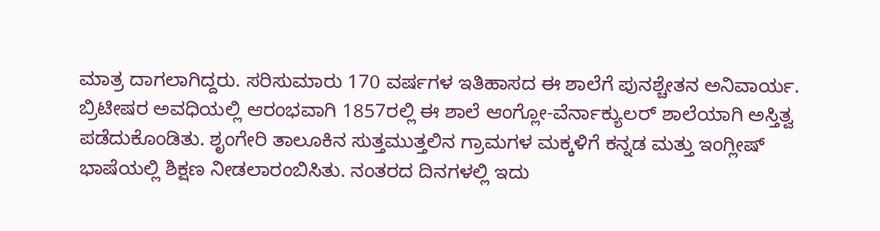ಮಾತ್ರ ದಾಗಲಾಗಿದ್ದರು. ಸರಿಸುಮಾರು 170 ವರ್ಷಗಳ ಇತಿಹಾಸದ ಈ ಶಾಲೆಗೆ ಪುನಶ್ಚೇತನ ಅನಿವಾರ್ಯ. ಬ್ರಿಟೀಷರ ಅವಧಿಯಲ್ಲಿ ಆರಂಭವಾಗಿ 1857ರಲ್ಲಿ ಈ ಶಾಲೆ ಆಂಗ್ಲೋ-ವೆರ್ನಾಕ್ಯುಲರ್ ಶಾಲೆಯಾಗಿ ಅಸ್ತಿತ್ವ ಪಡೆದುಕೊಂಡಿತು. ಶೃಂಗೇರಿ ತಾಲೂಕಿನ ಸುತ್ತಮುತ್ತಲಿನ ಗ್ರಾಮಗಳ ಮಕ್ಕಳಿಗೆ ಕನ್ನಡ ಮತ್ತು ಇಂಗ್ಲೀಷ್ ಭಾಷೆಯಲ್ಲಿ ಶಿಕ್ಷಣ ನೀಡಲಾರಂಬಿಸಿತು. ನಂತರದ ದಿನಗಳಲ್ಲಿ ಇದು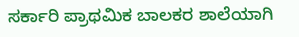ಸರ್ಕಾರಿ ಪ್ರಾಥಮಿಕ ಬಾಲಕರ ಶಾಲೆಯಾಗಿ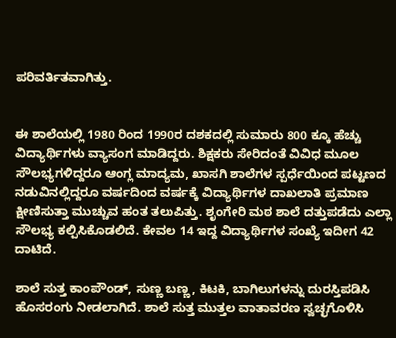ಪರಿವರ್ತಿತವಾಗಿತ್ತು.


ಈ ಶಾಲೆಯಲ್ಲಿ 1980 ರಿಂದ 1990ರ ದಶಕದಲ್ಲಿ ಸುಮಾರು 800 ಕ್ಕೂ ಹೆಚ್ಚು ವಿದ್ಯಾರ್ಥಿಗಳು ವ್ಯಾಸಂಗ ಮಾಡಿದ್ದರು. ಶಿಕ್ಷಕರು ಸೇರಿದಂತೆ ವಿವಿಧ ಮೂಲ ಸೌಲಭ್ಯಗಳಿದ್ದರೂ ಆಂಗ್ಲ ಮಾದ್ಯಮ, ಖಾಸಗಿ ಶಾಲೆಗಳ ಸ್ಪರ್ಧೆಯಿಂದ ಪಟ್ಟಣದ ನಡುವಿನಲ್ಲಿದ್ದರೂ ವರ್ಷದಿಂದ ವರ್ಷಕ್ಕೆ ವಿದ್ಯಾರ್ಥಿಗಳ ದಾಖಲಾತಿ ಪ್ರಮಾಣ ಕ್ಷೀಣಿಸುತ್ತಾ ಮುಚ್ಚುವ ಹಂತ ತಲುಪಿತ್ತು. ಶೃಂಗೇರಿ ಮಠ ಶಾಲೆ ದತ್ತುಪಡೆದು ಎಲ್ಲಾ ಸೌಲಭ್ಯ ಕಲ್ಪಿಸಿಕೊಡಲಿದೆ. ಕೇವಲ 14 ಇದ್ದ ವಿದ್ಯಾರ್ಥಿಗಳ ಸಂಖ್ಯೆ ಇದೀಗ 42 ದಾಟಿದೆ.

ಶಾಲೆ ಸುತ್ತ ಕಾಂಪೌಂಡ್, ಸುಣ್ಣ ಬಣ್ಣ, ಕಿಟಕಿ, ಬಾಗಿಲುಗಳನ್ನು ದುರಸ್ತಿಪಡಿಸಿ ಹೊಸರಂಗು ನೀಡಲಾಗಿದೆ. ಶಾಲೆ ಸುತ್ತ ಮುತ್ತಲ ವಾತಾವರಣ ಸ್ವಚ್ಛಗೊಳಿಸಿ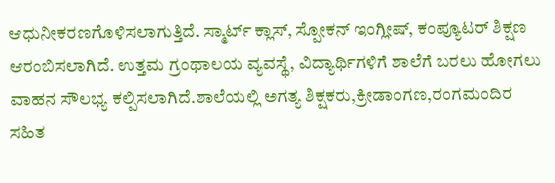ಆಧುನೀಕರಣಗೊಳಿಸಲಾಗುತ್ತಿದೆ. ಸ್ಮಾರ್ಟ್ ಕ್ಲಾಸ್, ಸ್ಪೋಕನ್ ಇಂಗ್ಲೀಷ್, ಕಂಪ್ಯೂಟರ್ ಶಿಕ್ಷಣ ಆರಂಬಿಸಲಾಗಿದೆ. ಉತ್ತಮ ಗ್ರಂಥಾಲಯ ವ್ಯವಸ್ಥೆ, ವಿದ್ಯಾರ್ಥಿಗಳಿಗೆ ಶಾಲೆಗೆ ಬರಲು ಹೋಗಲು ವಾಹನ ಸೌಲಭ್ಯ ಕಲ್ಪಿಸಲಾಗಿದೆ.ಶಾಲೆಯಲ್ಲಿ ಅಗತ್ಯ ಶಿಕ್ಷಕರು,ಕ್ರೀಡಾಂಗಣ,ರಂಗಮಂದಿರ ಸಹಿತ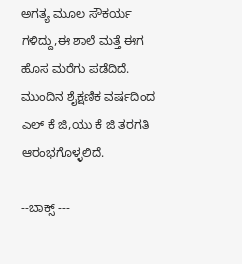ಅಗತ್ಯ ಮೂಲ ಸೌಕರ್ಯ ಗಳಿದ್ದು,ಈ ಶಾಲೆ ಮತ್ತೆ ಈಗ ಹೊಸ ಮರೆಗು ಪಡೆದಿದೆ. ಮುಂದಿನ ಶೈಕ್ಷಣಿಕ ವರ್ಷದಿಂದ ಎಲ್ ಕೆ ಜಿ,ಯು ಕೆ ಜಿ ತರಗತಿ ಆರಂಭಗೊಳ್ಳಲಿದೆ.

--ಬಾಕ್ಸ್ ---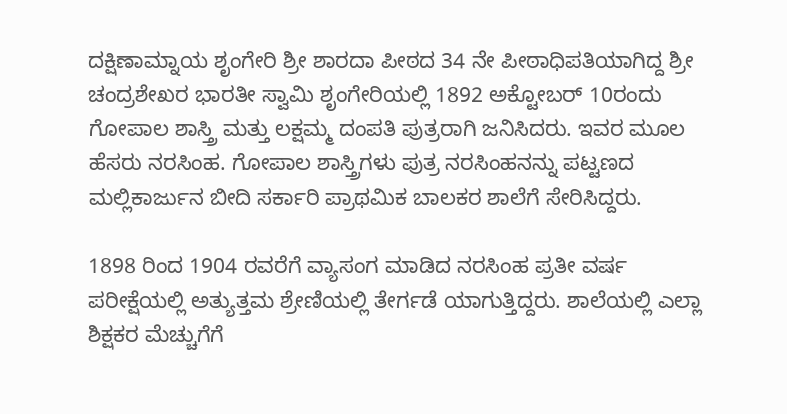ದಕ್ಷಿಣಾಮ್ನಾಯ ಶೃಂಗೇರಿ ಶ್ರೀ ಶಾರದಾ ಪೀಠದ 34 ನೇ ಪೀಠಾಧಿಪತಿಯಾಗಿದ್ದ ಶ್ರೀ ಚಂದ್ರಶೇಖರ ಭಾರತೀ ಸ್ವಾಮಿ ಶೃಂಗೇರಿಯಲ್ಲಿ 1892 ಅಕ್ಟೋಬರ್‌ 10ರಂದು ಗೋಪಾಲ ಶಾಸ್ತ್ರಿ ಮತ್ತು ಲಕ್ಷಮ್ಮ ದಂಪತಿ ಪುತ್ರರಾಗಿ ಜನಿಸಿದರು. ಇವರ ಮೂಲ ಹೆಸರು ನರಸಿಂಹ. ಗೋಪಾಲ ಶಾಸ್ತ್ರಿಗಳು ಪುತ್ರ ನರಸಿಂಹನನ್ನು ಪಟ್ಟಣದ ಮಲ್ಲಿಕಾರ್ಜುನ ಬೀದಿ ಸರ್ಕಾರಿ ಪ್ರಾಥಮಿಕ ಬಾಲಕರ ಶಾಲೆಗೆ ಸೇರಿಸಿದ್ದರು.

1898 ರಿಂದ 1904 ರವರೆಗೆ ವ್ಯಾಸಂಗ ಮಾಡಿದ ನರಸಿಂಹ ಪ್ರತೀ ವರ್ಷ ಪರೀಕ್ಷೆಯಲ್ಲಿ ಅತ್ಯುತ್ತಮ ಶ್ರೇಣಿಯಲ್ಲಿ ತೇರ್ಗಡೆ ಯಾಗುತ್ತಿದ್ದರು. ಶಾಲೆಯಲ್ಲಿ ಎಲ್ಲಾ ಶಿಕ್ಷಕರ ಮೆಚ್ಚುಗೆಗೆ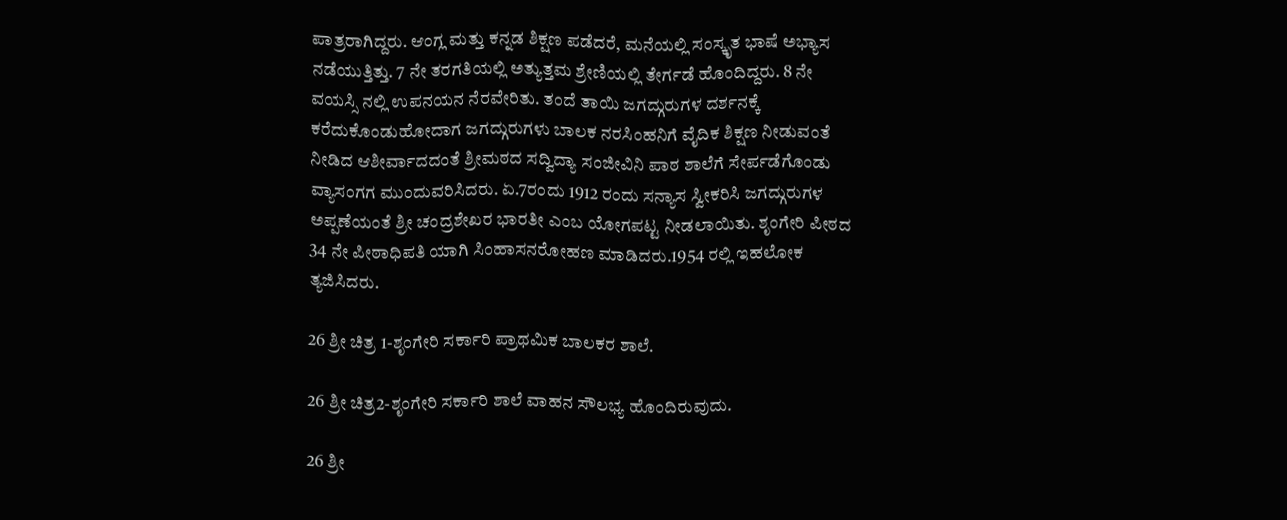ಪಾತ್ರರಾಗಿದ್ದರು. ಆಂಗ್ಲ ಮತ್ತು ಕನ್ನಡ ಶಿಕ್ಷಣ ಪಡೆದರೆ, ಮನೆಯಲ್ಲಿ ಸಂಸ್ಕೃತ ಭಾಷೆ ಅಭ್ಯಾಸ ನಡೆಯುತ್ತಿತ್ತು. 7 ನೇ ತರಗತಿಯಲ್ಲಿ ಅತ್ಯುತ್ತಮ ಶ್ರೇಣಿಯಲ್ಲಿ ತೇರ್ಗಡೆ ಹೊಂದಿದ್ದರು. 8 ನೇ ವಯಸ್ಸಿ ನಲ್ಲಿ ಉಪನಯನ ನೆರವೇರಿತು. ತಂದೆ ತಾಯಿ ಜಗದ್ಗುರುಗಳ ದರ್ಶನಕ್ಕೆ ಕರೆದುಕೊಂಡುಹೋದಾಗ ಜಗದ್ಗುರುಗಳು ಬಾಲಕ ನರಸಿಂಹನಿಗೆ ವೈದಿಕ ಶಿಕ್ಷಣ ನೀಡುವಂತೆ ನೀಡಿದ ಆಶೀರ್ವಾದದಂತೆ ಶ್ರೀಮಠದ ಸದ್ವಿದ್ಯಾ ಸಂಜೀವಿನಿ ಪಾಠ ಶಾಲೆಗೆ ಸೇರ್ಪಡೆಗೊಂಡು ವ್ಯಾಸಂಗಗ ಮುಂದುವರಿಸಿದರು. ಏ.7ರಂದು 1912 ರಂದು ಸನ್ಯಾಸ ಸ್ವೀಕರಿಸಿ ಜಗದ್ಗುರುಗಳ ಅಪ್ಪಣೆಯಂತೆ ಶ್ರೀ ಚಂದ್ರಶೇಖರ ಭಾರತೀ ಎಂಬ ಯೋಗಪಟ್ಟ ನೀಡಲಾಯಿತು. ಶೃಂಗೇರಿ ಪೀಠದ 34 ನೇ ಪೀಠಾಧಿಪತಿ ಯಾಗಿ ಸಿಂಹಾಸನರೋಹಣ ಮಾಡಿದರು.1954 ರಲ್ಲಿ ಇಹಲೋಕ ತ್ಯಜಿಸಿದರು.

26 ಶ್ರೀ ಚಿತ್ರ 1-ಶೃಂಗೇರಿ ಸರ್ಕಾರಿ ಪ್ರಾಥಮಿಕ ಬಾಲಕರ ಶಾಲೆ.

26 ಶ್ರೀ ಚಿತ್ರ2-ಶೃಂಗೇರಿ ಸರ್ಕಾರಿ ಶಾಲೆ ವಾಹನ ಸೌಲಭ್ಯ ಹೊಂದಿರುವುದು.

26 ಶ್ರೀ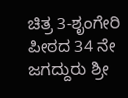ಚಿತ್ರ 3-ಶೃಂಗೇರಿ ಪೀಠದ 34 ನೇ ಜಗದ್ದುರು ಶ್ರೀ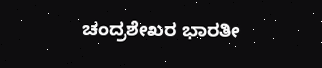ಚಂದ್ರಶೇಖರ ಭಾರತೀ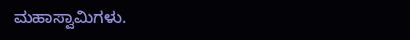ಮಹಾಸ್ವಾಮಿಗಳು.